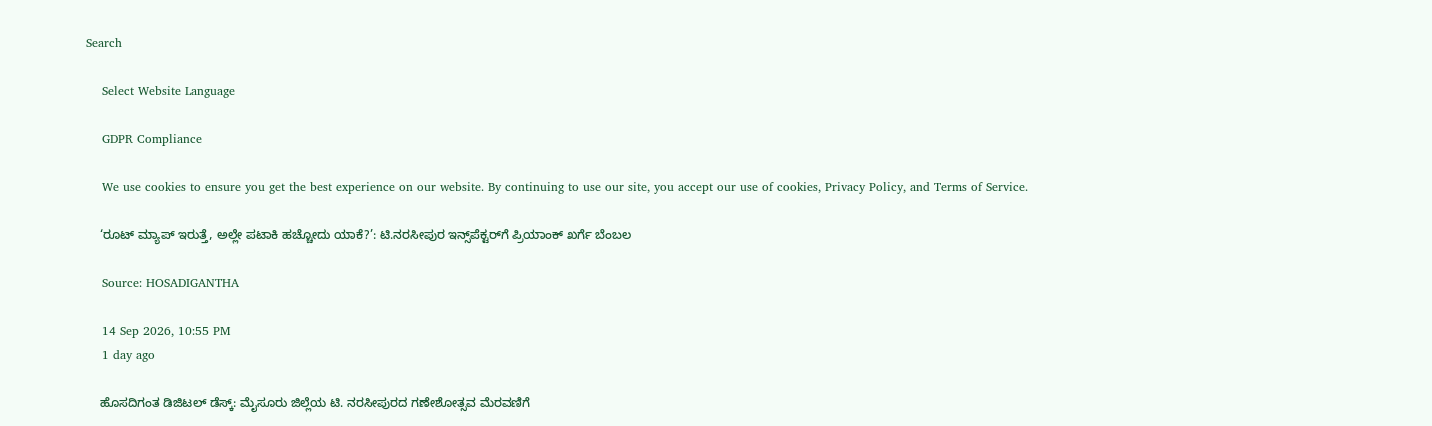Search

    Select Website Language

    GDPR Compliance

    We use cookies to ensure you get the best experience on our website. By continuing to use our site, you accept our use of cookies, Privacy Policy, and Terms of Service.

    ‘ರೂಟ್‌ ಮ್ಯಾಪ್ ಇರುತ್ತೆ, ಅಲ್ಲೇ ಪಟಾಕಿ ಹಚ್ಚೋದು ಯಾಕೆ?’: ಟಿ.ನರಸೀಪುರ ಇನ್ಸ್‌ಪೆಕ್ಟರ್‌ಗೆ ಪ್ರಿಯಾಂಕ್ ಖರ್ಗೆ ಬೆಂಬಲ

    Source: HOSADIGANTHA

    14 Sep 2026, 10:55 PM
    1 day ago

    ಹೊಸದಿಗಂತ ಡಿಜಿಟಲ್ ಡೆಸ್ಕ್: ಮೈಸೂರು ಜಿಲ್ಲೆಯ ಟಿ. ನರಸೀಪುರದ ಗಣೇಶೋತ್ಸವ ಮೆರವಣಿಗೆ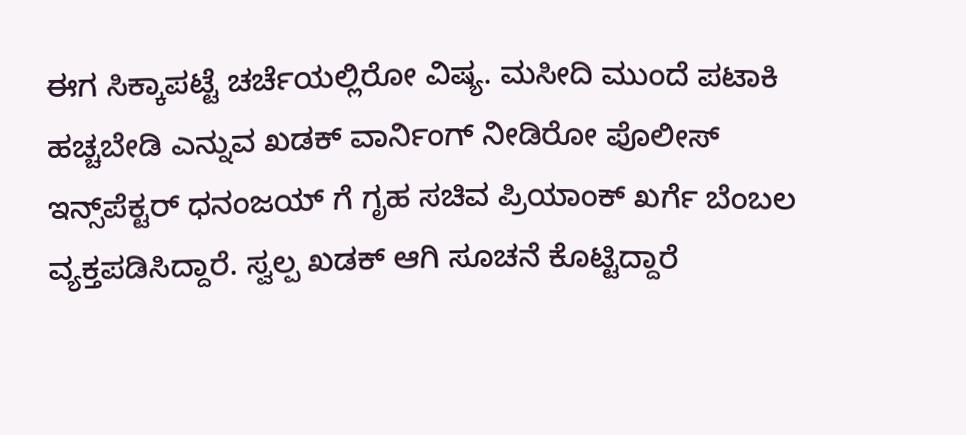ಈಗ ಸಿಕ್ಕಾಪಟ್ಟೆ ಚರ್ಚೆಯಲ್ಲಿರೋ ವಿಷ್ಯ. ಮಸೀದಿ ಮುಂದೆ ಪಟಾಕಿ ಹಚ್ಚಬೇಡಿ ಎನ್ನುವ ಖಡಕ್ ವಾರ್ನಿಂಗ್ ನೀಡಿರೋ ಪೊಲೀಸ್ ಇನ್ಸ್‌ಪೆಕ್ಟರ್ ಧನಂಜಯ್ ಗೆ ಗೃಹ ಸಚಿವ ಪ್ರಿಯಾಂಕ್ ಖರ್ಗೆ ಬೆಂಬಲ ವ್ಯಕ್ತಪಡಿಸಿದ್ದಾರೆ. ಸ್ವಲ್ಪ ಖಡಕ್ ಆಗಿ ಸೂಚನೆ ಕೊಟ್ಟಿದ್ದಾರೆ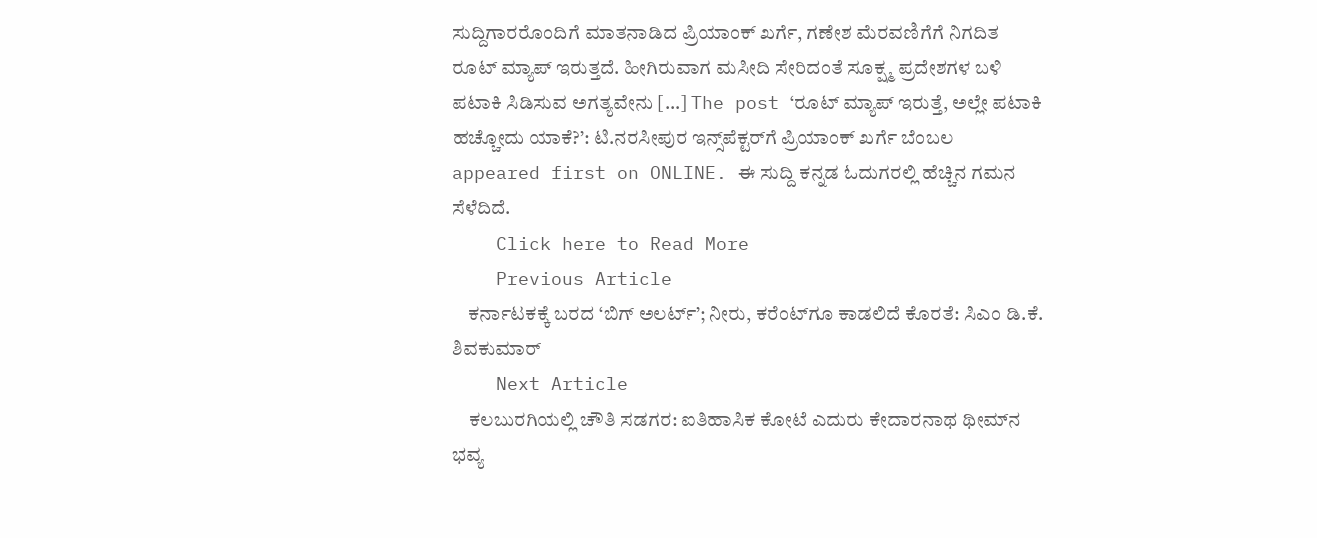ಸುದ್ದಿಗಾರರೊಂದಿಗೆ ಮಾತನಾಡಿದ ಪ್ರಿಯಾಂಕ್ ಖರ್ಗೆ, ಗಣೇಶ ಮೆರವಣಿಗೆಗೆ ನಿಗದಿತ ರೂಟ್‌ ಮ್ಯಾಪ್ ಇರುತ್ತದೆ. ಹೀಗಿರುವಾಗ ಮಸೀದಿ ಸೇರಿದಂತೆ ಸೂಕ್ಷ್ಮ ಪ್ರದೇಶಗಳ ಬಳಿ ಪಟಾಕಿ ಸಿಡಿಸುವ ಅಗತ್ಯವೇನು […] The post ‘ರೂಟ್‌ ಮ್ಯಾಪ್ ಇರುತ್ತೆ, ಅಲ್ಲೇ ಪಟಾಕಿ ಹಚ್ಚೋದು ಯಾಕೆ?’: ಟಿ.ನರಸೀಪುರ ಇನ್ಸ್‌ಪೆಕ್ಟರ್‌ಗೆ ಪ್ರಿಯಾಂಕ್ ಖರ್ಗೆ ಬೆಂಬಲ appeared first on ONLINE. ಈ ಸುದ್ದಿ ಕನ್ನಡ ಓದುಗರಲ್ಲಿ ಹೆಚ್ಚಿನ ಗಮನ ಸೆಳೆದಿದೆ.
    Click here to Read More
    Previous Article
    ಕರ್ನಾಟಕಕ್ಕೆ ಬರದ ‘ಬಿಗ್ ಅಲರ್ಟ್’; ನೀರು, ಕರೆಂಟ್‌ಗೂ ಕಾಡಲಿದೆ ಕೊರತೆ: ಸಿಎಂ ಡಿ.ಕೆ. ಶಿವಕುಮಾರ್
    Next Article
    ಕಲಬುರಗಿಯಲ್ಲಿ ಚೌತಿ ಸಡಗರ: ಐತಿಹಾಸಿಕ ಕೋಟೆ ಎದುರು ಕೇದಾರನಾಥ ಥೀಮ್‌ನ ಭವ್ಯ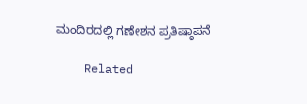ಮಂದಿರದಲ್ಲಿ ಗಣೇಶನ ಪ್ರತಿಷ್ಠಾಪನೆ

    Related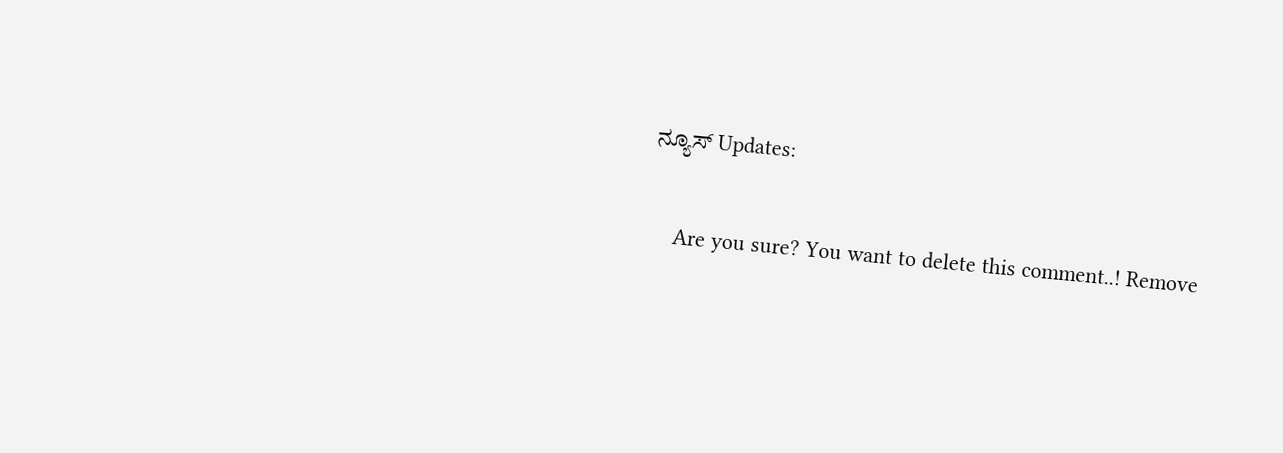ನ್ಯೂಸ್ Updates:

    Are you sure? You want to delete this comment..! Remove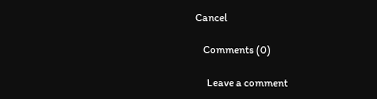Cancel

    Comments (0)

      Leave a comment